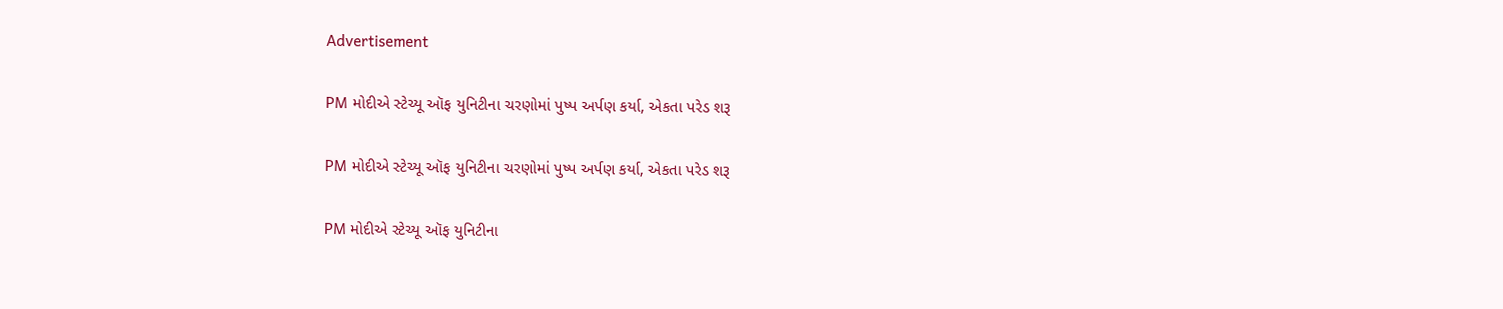Advertisement

PM મોદીએ સ્ટેચ્યૂ ઑફ યુનિટીના ચરણોમાં પુષ્પ અર્પણ કર્યા, એકતા પરેડ શરૂ

PM મોદીએ સ્ટેચ્યૂ ઑફ યુનિટીના ચરણોમાં પુષ્પ અર્પણ કર્યા, એકતા પરેડ શરૂ

PM મોદીએ સ્ટેચ્યૂ ઑફ યુનિટીના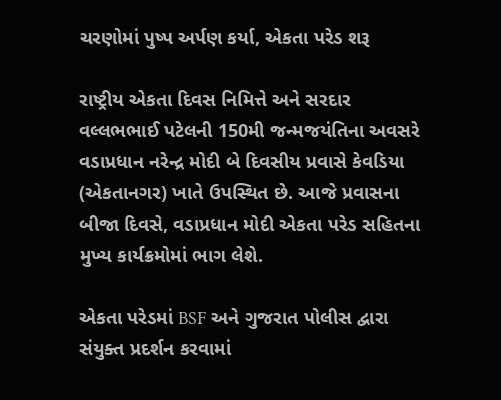ચરણોમાં પુષ્પ અર્પણ કર્યા, એકતા પરેડ શરૂ

રાષ્ટ્રીય એકતા દિવસ નિમિત્તે અને સરદાર વલ્લભભાઈ પટેલની 150મી જન્મજયંતિના અવસરે વડાપ્રધાન નરેન્દ્ર મોદી બે દિવસીય પ્રવાસે કેવડિયા (એકતાનગર) ખાતે ઉપસ્થિત છે. આજે પ્રવાસના બીજા દિવસે, વડાપ્રધાન મોદી એકતા પરેડ સહિતના મુખ્ય કાર્યક્રમોમાં ભાગ લેશે.

એકતા પરેડમાં BSF અને ગુજરાત પોલીસ દ્વારા સંયુક્ત પ્રદર્શન કરવામાં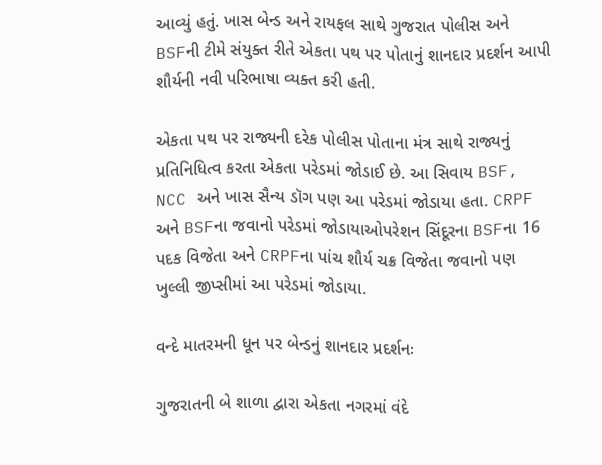આવ્યું હતું. ખાસ બેન્ડ અને રાયફલ સાથે ગુજરાત પોલીસ અને BSFની ટીમે સંયુક્ત રીતે એકતા પથ પર પોતાનું શાનદાર પ્રદર્શન આપી શૌર્યની નવી પરિભાષા વ્યક્ત કરી હતી.

એકતા પથ પર રાજ્યની દરેક પોલીસ પોતાના મંત્ર સાથે રાજ્યનું પ્રતિનિધિત્વ કરતા એકતા પરેડમાં જોડાઈ છે. આ સિવાય BSF, NCC અને ખાસ સૈન્ય ડૉગ પણ આ પરેડમાં જોડાયા હતા. CRPF અને BSFના જવાનો પરેડમાં જોડાયાઓપરેશન સિંદૂરના BSFના 16 પદક વિજેતા અને CRPFના પાંચ શૌર્ય ચક્ર વિજેતા જવાનો પણ ખુલ્લી જીપ્સીમાં આ પરેડમાં જોડાયા.

વન્દે માતરમની ધૂન પર બેન્ડનું શાનદાર પ્રદર્શનઃ

ગુજરાતની બે શાળા દ્વારા એકતા નગરમાં વંદે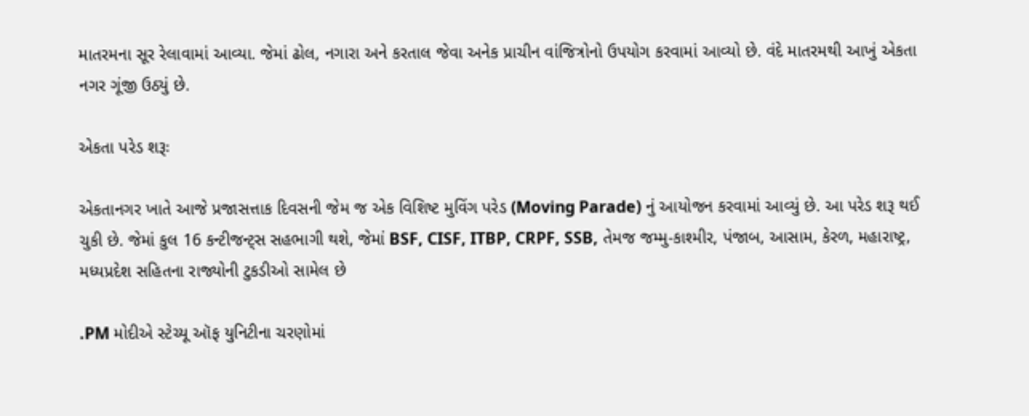માતરમના સૂર રેલાવામાં આવ્યા. જેમાં ઢોલ, નગારા અને કરતાલ જેવા અનેક પ્રાચીન વાંજિત્રોનો ઉપયોગ કરવામાં આવ્યો છે. વંદે માતરમથી આખું એકતા નગર ગૂંજી ઉઠ્યું છે.

એકતા પરેડ શરૂઃ

એકતાનગર ખાતે આજે પ્રજાસત્તાક દિવસની જેમ જ એક વિશિષ્ટ મુવિંગ પરેડ (Moving Parade) નું આયોજન કરવામાં આવ્યું છે. આ પરેડ શરૂ થઈ ચુકી છે. જેમાં કુલ 16 કન્ટીજન્ટ્સ સહભાગી થશે, જેમાં BSF, CISF, ITBP, CRPF, SSB, તેમજ જમ્મુ-કાશ્મીર, પંજાબ, આસામ, કેરળ, મહારાષ્ટ્ર, મધ્યપ્રદેશ સહિતના રાજ્યોની ટુકડીઓ સામેલ છે

.PM મોદીએ સ્ટેચ્યૂ ઑફ યુનિટીના ચરણોમાં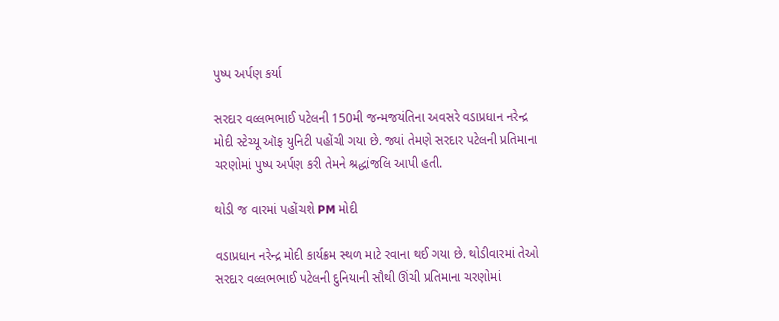પુષ્પ અર્પણ કર્યા

સરદાર વલ્લભભાઈ પટેલની 150મી જન્મજયંતિના અવસરે વડાપ્રધાન નરેન્દ્ર મોદી સ્ટેચ્યૂ ઑફ યુનિટી પહોંચી ગયા છે. જ્યાં તેમણે સરદાર પટેલની પ્રતિમાના ચરણોમાં પુષ્પ અર્પણ કરી તેમને શ્રદ્ધાંજલિ આપી હતી.

થોડી જ વારમાં પહોંચશે PM મોદી

વડાપ્રધાન નરેન્દ્ર મોદી કાર્યક્રમ સ્થળ માટે રવાના થઈ ગયા છે. થોડીવારમાં તેઓ સરદાર વલ્લભભાઈ પટેલની દુનિયાની સૌથી ઊંચી પ્રતિમાના ચરણોમાં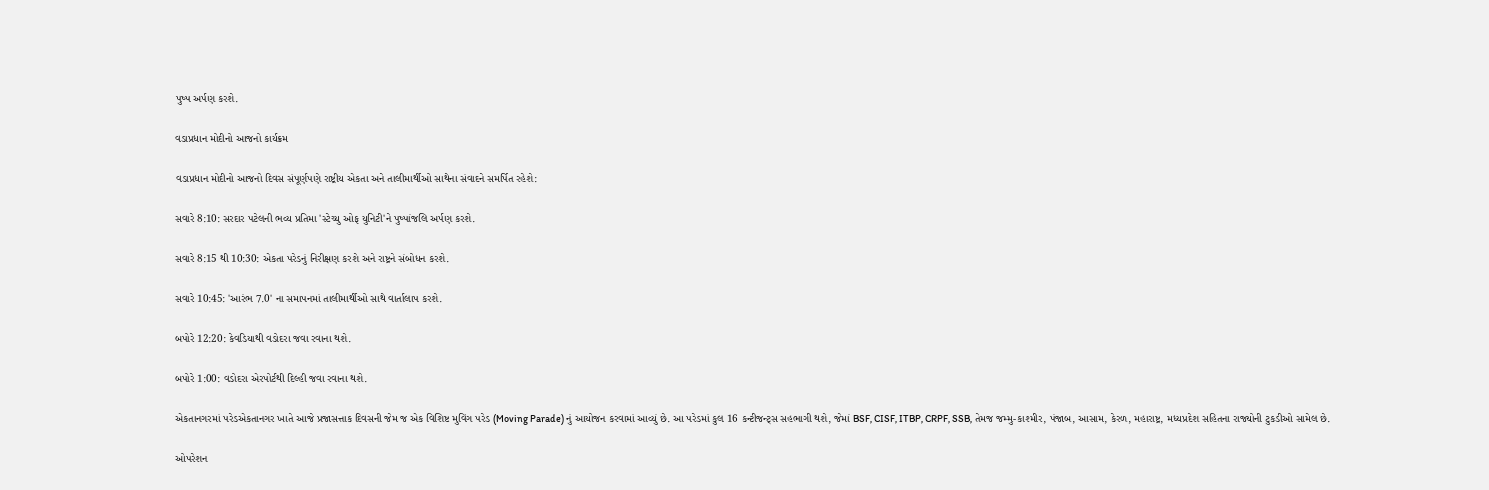પુષ્પ અર્પણ કરશે.

વડાપ્રધાન મોદીનો આજનો કાર્યક્રમ

વડાપ્રધાન મોદીનો આજનો દિવસ સંપૂર્ણપણે રાષ્ટ્રીય એકતા અને તાલીમાર્થીઓ સાથેના સંવાદને સમર્પિત રહેશે:

સવારે 8:10: સરદાર પટેલની ભવ્ય પ્રતિમા 'સ્ટેચ્યુ ઓફ યુનિટી'ને પુષ્પાંજલિ અર્પણ કરશે.

સવારે 8:15 થી 10:30: એકતા પરેડનું નિરીક્ષણ કરશે અને રાષ્ટ્રને સંબોધન કરશે.

સવારે 10:45: 'આરંભ 7.0' ના સમાપનમાં તાલીમાર્થીઓ સાથે વાર્તાલાપ કરશે.

બપોરે 12:20: કેવડિયાથી વડોદરા જવા રવાના થશે.

બપોરે 1:00: વડોદરા એરપોર્ટથી દિલ્હી જવા રવાના થશે.

એકતાનગરમાં પરેડએકતાનગર ખાતે આજે પ્રજાસત્તાક દિવસની જેમ જ એક વિશિષ્ટ મુવિંગ પરેડ (Moving Parade) નું આયોજન કરવામાં આવ્યું છે. આ પરેડમાં કુલ 16 કન્ટીજન્ટ્સ સહભાગી થશે, જેમાં BSF, CISF, ITBP, CRPF, SSB, તેમજ જમ્મુ-કાશ્મીર, પંજાબ, આસામ, કેરળ, મહારાષ્ટ્ર, મધ્યપ્રદેશ સહિતના રાજ્યોની ટુકડીઓ સામેલ છે.

ઓપરેશન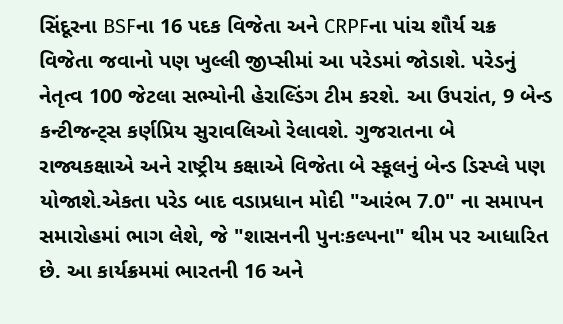સિંદૂરના BSFના 16 પદક વિજેતા અને CRPFના પાંચ શૌર્ય ચક્ર વિજેતા જવાનો પણ ખુલ્લી જીપ્સીમાં આ પરેડમાં જોડાશે. પરેડનું નેતૃત્વ 100 જેટલા સભ્યોની હેરાલ્ડિંગ ટીમ કરશે. આ ઉપરાંત, 9 બેન્ડ કન્ટીજન્ટ્સ કર્ણપ્રિય સુરાવલિઓ રેલાવશે. ગુજરાતના બે રાજ્યકક્ષાએ અને રાષ્ટ્રીય કક્ષાએ વિજેતા બે સ્કૂલનું બેન્ડ ડિસ્પ્લે પણ યોજાશે.એકતા પરેડ બાદ વડાપ્રધાન મોદી "આરંભ 7.0" ના સમાપન સમારોહમાં ભાગ લેશે, જે "શાસનની પુનઃકલ્પના" થીમ પર આધારિત છે. આ કાર્યક્રમમાં ભારતની 16 અને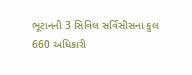ભૂટાનની 3 સિવિલ સર્વિસીસના કુલ 660 અધિકારી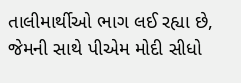તાલીમાર્થીઓ ભાગ લઈ રહ્યા છે, જેમની સાથે પીએમ મોદી સીધો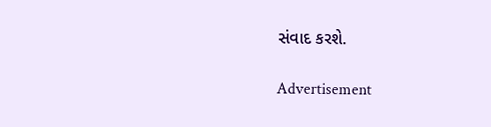સંવાદ કરશે.

Advertisement